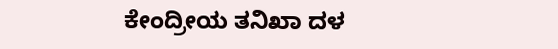ಕೇಂದ್ರೀಯ ತನಿಖಾ ದಳ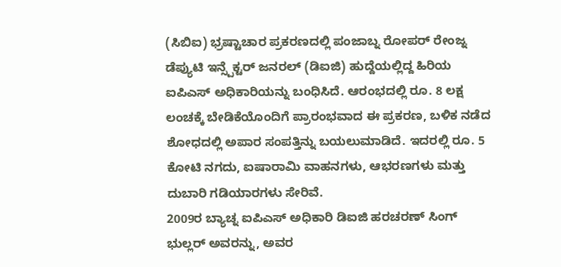(ಸಿಬಿಐ) ಭ್ರಷ್ಟಾಚಾರ ಪ್ರಕರಣದಲ್ಲಿ ಪಂಜಾಬ್ನ ರೋಪರ್ ರೇಂಜ್ನ ಡೆಪ್ಯುಟಿ ಇನ್ಸ್ಪೆಕ್ಟರ್ ಜನರಲ್ (ಡಿಐಜಿ) ಹುದ್ದೆಯಲ್ಲಿದ್ದ ಹಿರಿಯ ಐಪಿಎಸ್ ಅಧಿಕಾರಿಯನ್ನು ಬಂಧಿಸಿದೆ. ಆರಂಭದಲ್ಲಿ ರೂ. 8 ಲಕ್ಷ ಲಂಚಕ್ಕೆ ಬೇಡಿಕೆಯೊಂದಿಗೆ ಪ್ರಾರಂಭವಾದ ಈ ಪ್ರಕರಣ, ಬಳಿಕ ನಡೆದ ಶೋಧದಲ್ಲಿ ಅಪಾರ ಸಂಪತ್ತಿನ್ನು ಬಯಲುಮಾಡಿದೆ. ಇದರಲ್ಲಿ ರೂ. 5 ಕೋಟಿ ನಗದು, ಐಷಾರಾಮಿ ವಾಹನಗಳು, ಆಭರಣಗಳು ಮತ್ತು ದುಬಾರಿ ಗಡಿಯಾರಗಳು ಸೇರಿವೆ.
2009ರ ಬ್ಯಾಚ್ನ ಐಪಿಎಸ್ ಅಧಿಕಾರಿ ಡಿಐಜಿ ಹರಚರಣ್ ಸಿಂಗ್ ಭುಲ್ಲರ್ ಅವರನ್ನು, ಅವರ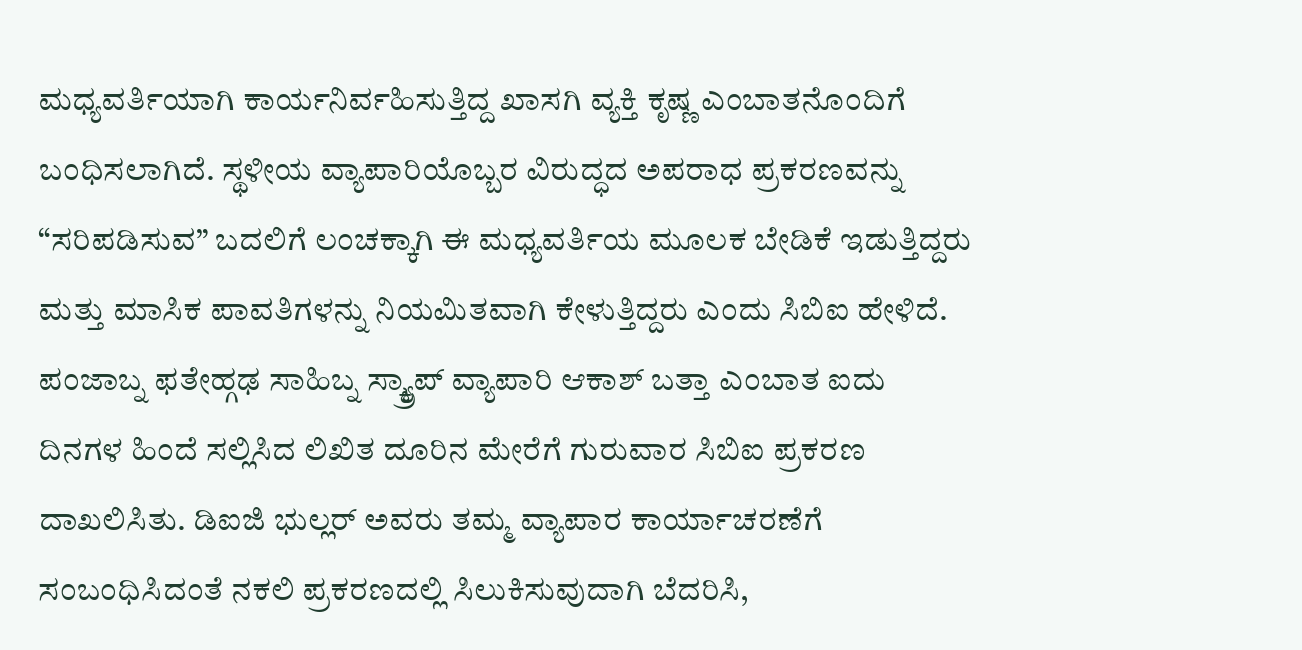ಮಧ್ಯವರ್ತಿಯಾಗಿ ಕಾರ್ಯನಿರ್ವಹಿಸುತ್ತಿದ್ದ ಖಾಸಗಿ ವ್ಯಕ್ತಿ ಕೃಷ್ಣ ಎಂಬಾತನೊಂದಿಗೆ ಬಂಧಿಸಲಾಗಿದೆ. ಸ್ಥಳೀಯ ವ್ಯಾಪಾರಿಯೊಬ್ಬರ ವಿರುದ್ಧದ ಅಪರಾಧ ಪ್ರಕರಣವನ್ನು “ಸರಿಪಡಿಸುವ” ಬದಲಿಗೆ ಲಂಚಕ್ಕಾಗಿ ಈ ಮಧ್ಯವರ್ತಿಯ ಮೂಲಕ ಬೇಡಿಕೆ ಇಡುತ್ತಿದ್ದರು ಮತ್ತು ಮಾಸಿಕ ಪಾವತಿಗಳನ್ನು ನಿಯಮಿತವಾಗಿ ಕೇಳುತ್ತಿದ್ದರು ಎಂದು ಸಿಬಿಐ ಹೇಳಿದೆ.
ಪಂಜಾಬ್ನ ಫತೇಹ್ಗಢ ಸಾಹಿಬ್ನ ಸ್ಕ್ರ್ಯಾಪ್ ವ್ಯಾಪಾರಿ ಆಕಾಶ್ ಬತ್ತಾ ಎಂಬಾತ ಐದು ದಿನಗಳ ಹಿಂದೆ ಸಲ್ಲಿಸಿದ ಲಿಖಿತ ದೂರಿನ ಮೇರೆಗೆ ಗುರುವಾರ ಸಿಬಿಐ ಪ್ರಕರಣ ದಾಖಲಿಸಿತು. ಡಿಐಜಿ ಭುಲ್ಲರ್ ಅವರು ತಮ್ಮ ವ್ಯಾಪಾರ ಕಾರ್ಯಾಚರಣೆಗೆ ಸಂಬಂಧಿಸಿದಂತೆ ನಕಲಿ ಪ್ರಕರಣದಲ್ಲಿ ಸಿಲುಕಿಸುವುದಾಗಿ ಬೆದರಿಸಿ,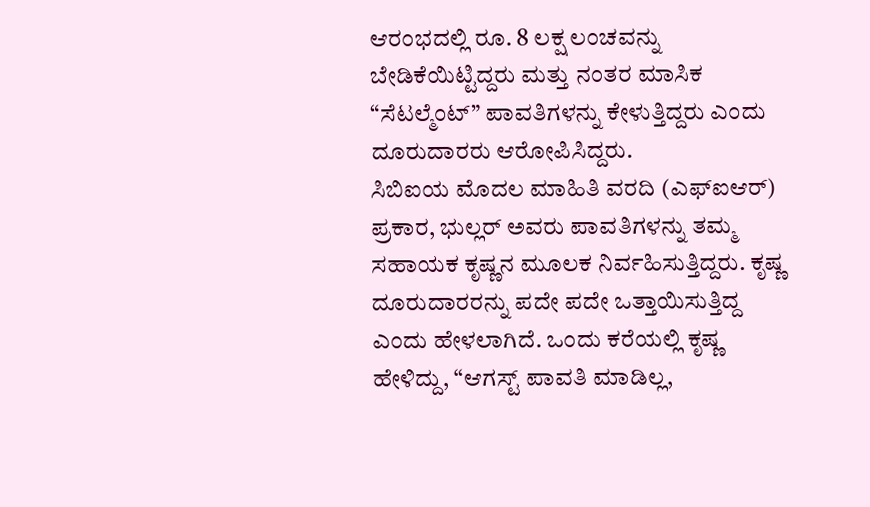ಆರಂಭದಲ್ಲಿ ರೂ. 8 ಲಕ್ಷ ಲಂಚವನ್ನು ಬೇಡಿಕೆಯಿಟ್ಟಿದ್ದರು ಮತ್ತು ನಂತರ ಮಾಸಿಕ “ಸೆಟಲ್ಮೆಂಟ್” ಪಾವತಿಗಳನ್ನು ಕೇಳುತ್ತಿದ್ದರು ಎಂದು ದೂರುದಾರರು ಆರೋಪಿಸಿದ್ದರು.
ಸಿಬಿಐಯ ಮೊದಲ ಮಾಹಿತಿ ವರದಿ (ಎಫ್ಐಆರ್) ಪ್ರಕಾರ, ಭುಲ್ಲರ್ ಅವರು ಪಾವತಿಗಳನ್ನು ತಮ್ಮ ಸಹಾಯಕ ಕೃಷ್ಣನ ಮೂಲಕ ನಿರ್ವಹಿಸುತ್ತಿದ್ದರು. ಕೃಷ್ಣ ದೂರುದಾರರನ್ನು ಪದೇ ಪದೇ ಒತ್ತಾಯಿಸುತ್ತಿದ್ದ ಎಂದು ಹೇಳಲಾಗಿದೆ. ಒಂದು ಕರೆಯಲ್ಲಿ ಕೃಷ್ಣ ಹೇಳಿದ್ದು, “ಆಗಸ್ಟ್ ಪಾವತಿ ಮಾಡಿಲ್ಲ,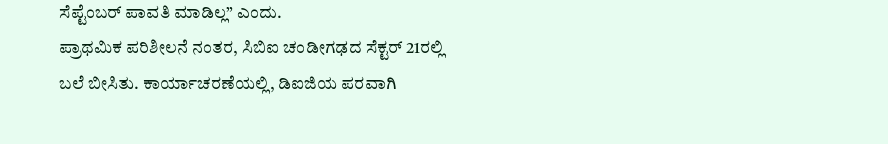ಸೆಪ್ಟೆಂಬರ್ ಪಾವತಿ ಮಾಡಿಲ್ಲ” ಎಂದು.
ಪ್ರಾಥಮಿಕ ಪರಿಶೀಲನೆ ನಂತರ, ಸಿಬಿಐ ಚಂಡೀಗಢದ ಸೆಕ್ಟರ್ 21ರಲ್ಲಿ ಬಲೆ ಬೀಸಿತು. ಕಾರ್ಯಾಚರಣೆಯಲ್ಲಿ, ಡಿಐಜಿಯ ಪರವಾಗಿ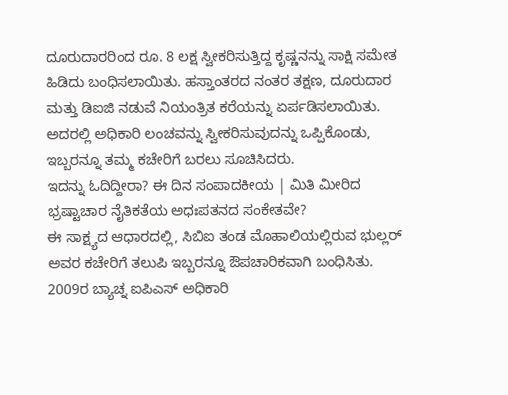ದೂರುದಾರರಿಂದ ರೂ. 8 ಲಕ್ಷ ಸ್ವೀಕರಿಸುತ್ತಿದ್ದ ಕೃಷ್ಣನನ್ನು ಸಾಕ್ಷಿ ಸಮೇತ ಹಿಡಿದು ಬಂಧಿಸಲಾಯಿತು. ಹಸ್ತಾಂತರದ ನಂತರ ತಕ್ಷಣ, ದೂರುದಾರ ಮತ್ತು ಡಿಐಜಿ ನಡುವೆ ನಿಯಂತ್ರಿತ ಕರೆಯನ್ನು ಏರ್ಪಡಿಸಲಾಯಿತು. ಅದರಲ್ಲಿ ಅಧಿಕಾರಿ ಲಂಚವನ್ನು ಸ್ವೀಕರಿಸುವುದನ್ನು ಒಪ್ಪಿಕೊಂಡು, ಇಬ್ಬರನ್ನೂ ತಮ್ಮ ಕಚೇರಿಗೆ ಬರಲು ಸೂಚಿಸಿದರು.
ಇದನ್ನು ಓದಿದ್ದೀರಾ? ಈ ದಿನ ಸಂಪಾದಕೀಯ | ಮಿತಿ ಮೀರಿದ ಭ್ರಷ್ಟಾಚಾರ ನೈತಿಕತೆಯ ಅಧಃಪತನದ ಸಂಕೇತವೇ?
ಈ ಸಾಕ್ಷ್ಯದ ಆಧಾರದಲ್ಲಿ, ಸಿಬಿಐ ತಂಡ ಮೊಹಾಲಿಯಲ್ಲಿರುವ ಭುಲ್ಲರ್ ಅವರ ಕಚೇರಿಗೆ ತಲುಪಿ ಇಬ್ಬರನ್ನೂ ಔಪಚಾರಿಕವಾಗಿ ಬಂಧಿಸಿತು.
2009ರ ಬ್ಯಾಚ್ನ ಐಪಿಎಸ್ ಅಧಿಕಾರಿ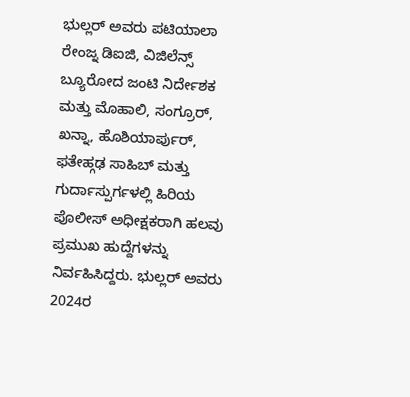ಭುಲ್ಲರ್ ಅವರು ಪಟಿಯಾಲಾ ರೇಂಜ್ನ ಡಿಐಜಿ, ವಿಜಿಲೆನ್ಸ್ ಬ್ಯೂರೋದ ಜಂಟಿ ನಿರ್ದೇಶಕ ಮತ್ತು ಮೊಹಾಲಿ, ಸಂಗ್ರೂರ್, ಖನ್ನಾ, ಹೊಶಿಯಾರ್ಪುರ್, ಫತೇಹ್ಗಢ ಸಾಹಿಬ್ ಮತ್ತು ಗುರ್ದಾಸ್ಪುರ್ಗಳಲ್ಲಿ ಹಿರಿಯ ಪೊಲೀಸ್ ಅಧೀಕ್ಷಕರಾಗಿ ಹಲವು ಪ್ರಮುಖ ಹುದ್ದೆಗಳನ್ನು ನಿರ್ವಹಿಸಿದ್ದರು. ಭುಲ್ಲರ್ ಅವರು 2024ರ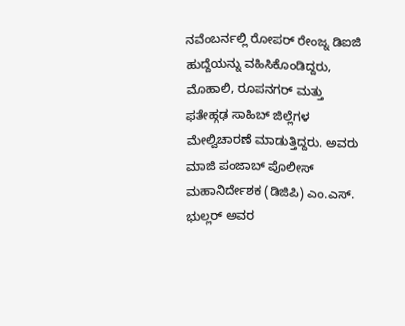ನವೆಂಬರ್ನಲ್ಲಿ ರೋಪರ್ ರೇಂಜ್ನ ಡಿಐಜಿ ಹುದ್ದೆಯನ್ನು ವಹಿಸಿಕೊಂಡಿದ್ದರು, ಮೊಹಾಲಿ, ರೂಪನಗರ್ ಮತ್ತು ಫತೇಹ್ಗಢ ಸಾಹಿಬ್ ಜಿಲ್ಲೆಗಳ ಮೇಲ್ವಿಚಾರಣೆ ಮಾಡುತ್ತಿದ್ದರು. ಅವರು ಮಾಜಿ ಪಂಜಾಬ್ ಪೊಲೀಸ್ ಮಹಾನಿರ್ದೇಶಕ (ಡಿಜಿಪಿ) ಎಂ.ಎಸ್. ಭುಲ್ಲರ್ ಅವರ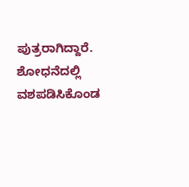ಪುತ್ರರಾಗಿದ್ದಾರೆ.
ಶೋಧನೆದಲ್ಲಿ ವಶಪಡಿಸಿಕೊಂಡ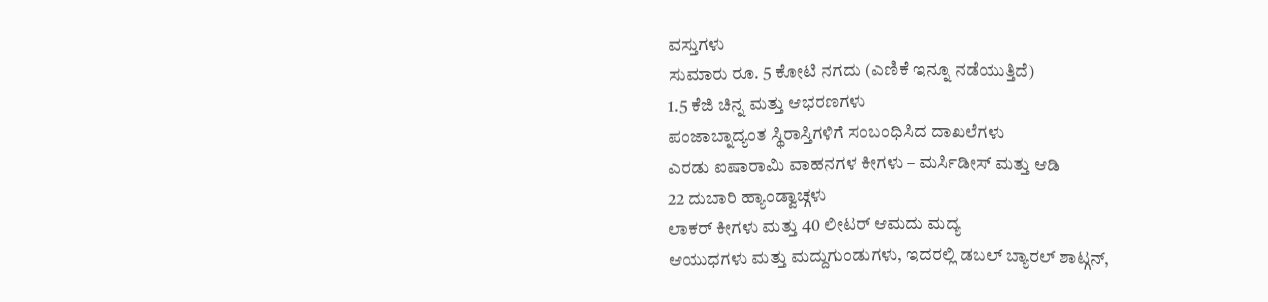ವಸ್ತುಗಳು
ಸುಮಾರು ರೂ. 5 ಕೋಟಿ ನಗದು (ಎಣಿಕೆ ಇನ್ನೂ ನಡೆಯುತ್ತಿದೆ)
1.5 ಕೆಜಿ ಚಿನ್ನ ಮತ್ತು ಆಭರಣಗಳು
ಪಂಜಾಬ್ನಾದ್ಯಂತ ಸ್ಥಿರಾಸ್ತಿಗಳಿಗೆ ಸಂಬಂಧಿಸಿದ ದಾಖಲೆಗಳು
ಎರಡು ಐಷಾರಾಮಿ ವಾಹನಗಳ ಕೀಗಳು – ಮರ್ಸಿಡೀಸ್ ಮತ್ತು ಆಡಿ
22 ದುಬಾರಿ ಹ್ಯಾಂಡ್ವಾಚ್ಗಳು
ಲಾಕರ್ ಕೀಗಳು ಮತ್ತು 40 ಲೀಟರ್ ಆಮದು ಮದ್ಯ
ಆಯುಧಗಳು ಮತ್ತು ಮದ್ದುಗುಂಡುಗಳು, ಇದರಲ್ಲಿ ಡಬಲ್ ಬ್ಯಾರಲ್ ಶಾಟ್ಗನ್,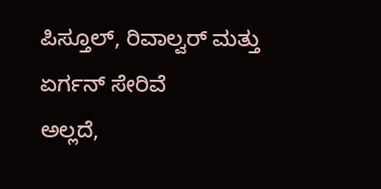ಪಿಸ್ತೂಲ್, ರಿವಾಲ್ವರ್ ಮತ್ತು ಏರ್ಗನ್ ಸೇರಿವೆ
ಅಲ್ಲದೆ,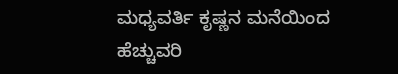ಮಧ್ಯವರ್ತಿ ಕೃಷ್ಣನ ಮನೆಯಿಂದ ಹೆಚ್ಚುವರಿ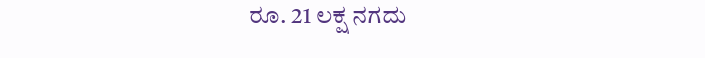ರೂ. 21 ಲಕ್ಷ ನಗದು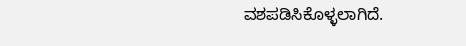ವಶಪಡಿಸಿಕೊಳ್ಳಲಾಗಿದೆ.